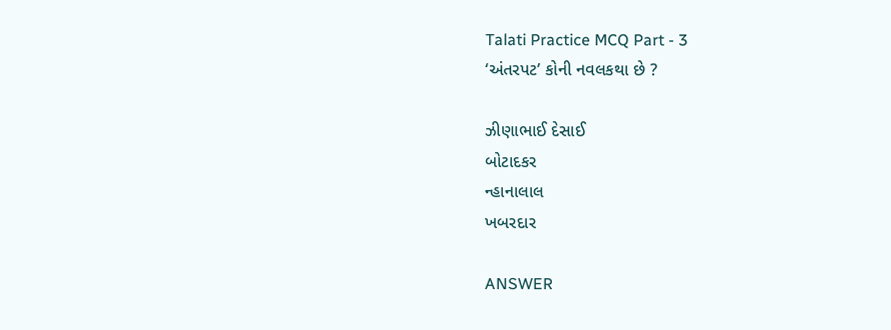Talati Practice MCQ Part - 3
‘અંતરપટ’ કોની નવલકથા છે ?

ઝીણાભાઈ દેસાઈ
બોટાદકર
ન્હાનાલાલ
ખબરદાર

ANSWER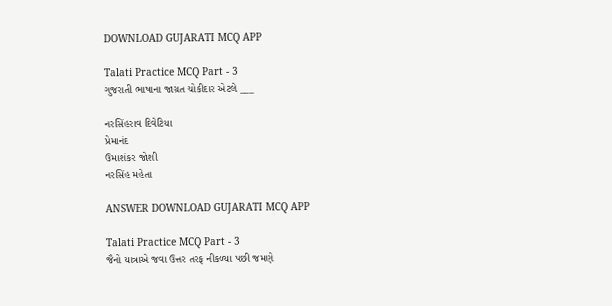DOWNLOAD GUJARATI MCQ APP

Talati Practice MCQ Part - 3
ગુજરાતી ભાષાના જાગ્રત ચોકીદાર એટલે ___

નરસિંહરાવ દિવેટિયા
પ્રેમાનંદ
ઉમાશંકર જોશી
નરસિંહ મહેતા

ANSWER DOWNLOAD GUJARATI MCQ APP

Talati Practice MCQ Part - 3
જૈનો યાત્રાએ જવા ઉત્તર તરફ નીકળ્યા પછી જમણે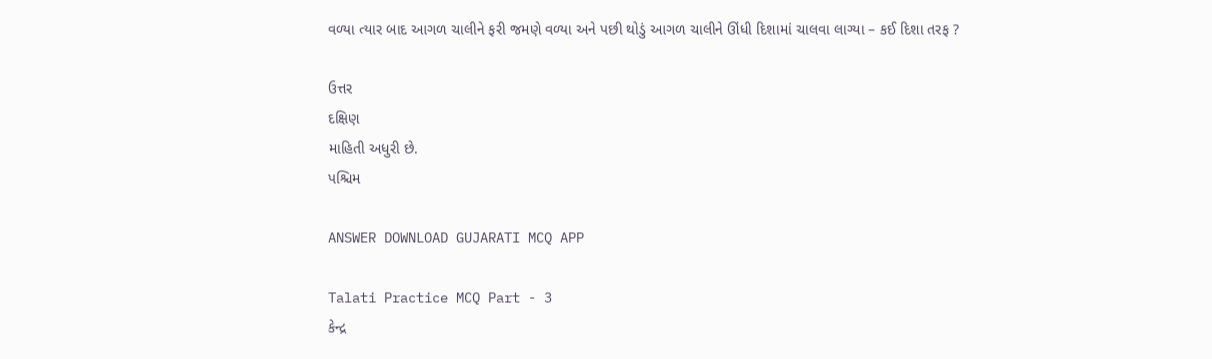વળ્યા ત્યાર બાદ આગળ ચાલીને ફરી જમણે વળ્યા અને પછી થોડું આગળ ચાલીને ઊંધી દિશામાં ચાલવા લાગ્યા – કઈ દિશા તરફ ?

ઉત્તર
દક્ષિણ
માહિતી અધુરી છે.
પશ્ચિમ

ANSWER DOWNLOAD GUJARATI MCQ APP

Talati Practice MCQ Part - 3
કેન્દ્ર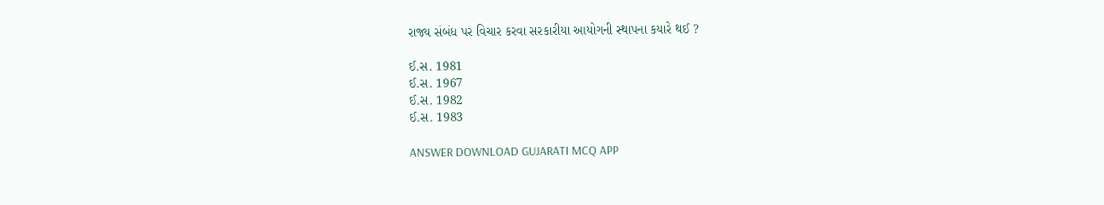રાજ્ય સંબંધ પર વિચાર કરવા સરકારીયા આયોગની સ્થાપના કયારે થઈ ?

ઈ.સ. 1981
ઈ.સ. 1967
ઈ.સ. 1982
ઈ.સ. 1983

ANSWER DOWNLOAD GUJARATI MCQ APP